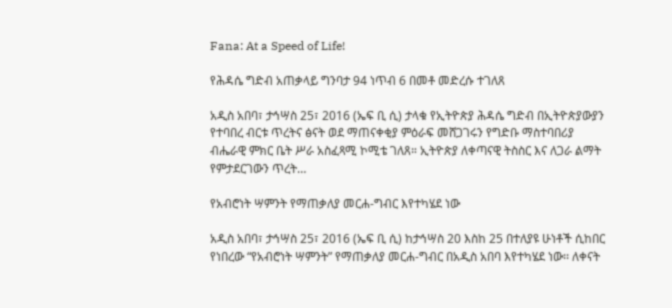Fana: At a Speed of Life!

የሕዳሴ ግድብ አጠቃላይ ግንባታ 94 ነጥብ 6 በመቶ መድረሱ ተገለጸ

አዲስ አበባ፣ ታኅሣስ 25፣ 2016 (ኤፍ ቢ ሲ) ታላቁ የኢትዮጵያ ሕዳሴ ግድብ በኢትዮጵያውያን የተባበረ ብርቱ ጥረትና ፅናት ወደ ማጠናቀቂያ ምዕራፍ መሸጋገሩን የግድቡ ማስተባበሪያ ብሔራዊ ምክር ቤት ሥራ አስፈጻሚ ኮሚቴ ገለጸ። ኢትዮጵያ ለቀጣናዊ ትስስር እና ለጋራ ልማት የምታደርገውን ጥረት…

የአብሮነት ሣምንት የማጠቃለያ መርሐ-ግብር እየተካሄደ ነው

አዲስ አበባ፣ ታኅሣስ 25፣ 2016 (ኤፍ ቢ ሲ) ከታኅሣስ 20 እስከ 25 በተለያዩ ሁነቶች ሲከበር የነበረው “የአብሮነት ሣምንት” የማጠቃለያ መርሐ-ግብር በአዲስ አበባ እየተካሄደ ነው፡፡ ለቀናት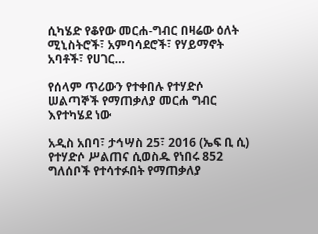ሲካሄድ የቆየው መርሐ-ግብር በዛሬው ዕለት ሚኒስትሮች፣ አምባሳደሮች፣ የሃይማኖት አባቶች፣ የሀገር…

የሰላም ጥሪውን የተቀበሉ የተሃድሶ ሠልጣኞች የማጠቃለያ መርሐ ግብር እየተካሄደ ነው

አዲስ አበባ፣ ታኅሣስ 25፣ 2016 (ኤፍ ቢ ሲ) የተሃድሶ ሥልጠና ሲወስዱ የነበሩ 852 ግለሰቦች የተሳተፉበት የማጠቃለያ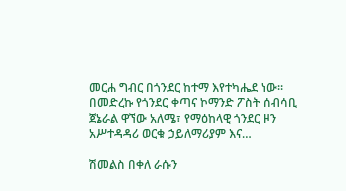መርሐ ግብር በጎንደር ከተማ እየተካሔደ ነው። በመድረኩ የጎንደር ቀጣና ኮማንድ ፖስት ሰብሳቢ ጀኔራል ዋኘው አለሜ፣ የማዕከላዊ ጎንደር ዞን አሥተዳዳሪ ወርቁ ኃይለማሪያም እና…

ሽመልስ በቀለ ራሱን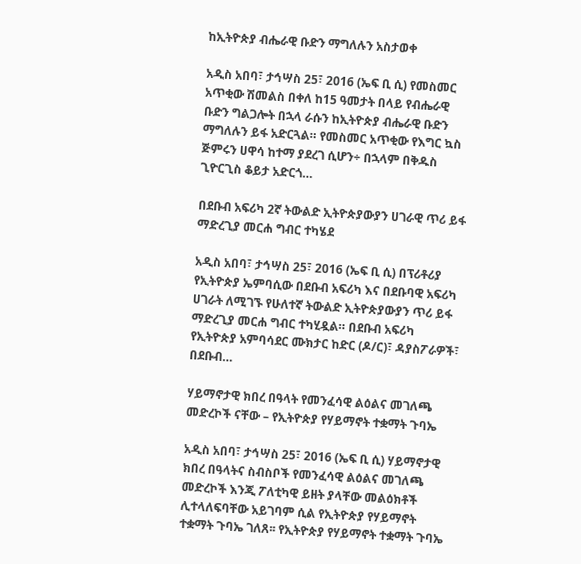ከኢትዮጵያ ብሔራዊ ቡድን ማግለሉን አስታወቀ

አዲስ አበባ፣ ታኅሣስ 25፣ 2016 (ኤፍ ቢ ሲ) የመስመር አጥቂው ሽመልስ በቀለ ከ15 ዓመታት በላይ የብሔራዊ ቡድን ግልጋሎት በኋላ ራሱን ከኢትዮጵያ ብሔራዊ ቡድን ማግለሉን ይፋ አድርጓል። የመስመር አጥቂው የእግር ኳስ ጅምሩን ሀዋሳ ከተማ ያደረገ ሲሆን÷ በኋላም በቅዱስ ጊዮርጊስ ቆይታ አድርጎ…

በደቡብ አፍሪካ 2ኛ ትውልድ ኢትዮጵያውያን ሀገራዊ ጥሪ ይፋ ማድረጊያ መርሐ ግብር ተካሄደ

አዲስ አበባ፣ ታኅሣስ 25፣ 2016 (ኤፍ ቢ ሲ) በፕሪቶሪያ የኢትዮጵያ ኤምባሲው በደቡብ አፍሪካ እና በደቡባዊ አፍሪካ ሀገራት ለሚገኙ የሁለተኛ ትውልድ ኢትዮጵያውያን ጥሪ ይፋ ማድረጊያ መርሐ ግብር ተካሂዷል። በደቡብ አፍሪካ የኢትዮጵያ አምባሳደር ሙክታር ከድር (ዶ/ር)፣ ዳያስፖራዎች፣ በደቡብ…

ሃይማኖታዊ ክበረ በዓላት የመንፈሳዊ ልዕልና መገለጫ መድረኮች ናቸው – የኢትዮጵያ የሃይማኖት ተቋማት ጉባኤ

አዲስ አበባ፣ ታኅሣስ 25፣ 2016 (ኤፍ ቢ ሲ) ሃይማኖታዊ ክበረ በዓላትና ስብስቦች የመንፈሳዊ ልዕልና መገለጫ መድረኮች እንጂ ፖለቲካዊ ይዘት ያላቸው መልዕክቶች ሊተላለፍባቸው አይገባም ሲል የኢትዮጵያ የሃይማኖት ተቋማት ጉባኤ ገለጸ፡፡ የኢትዮጵያ የሃይማኖት ተቋማት ጉባኤ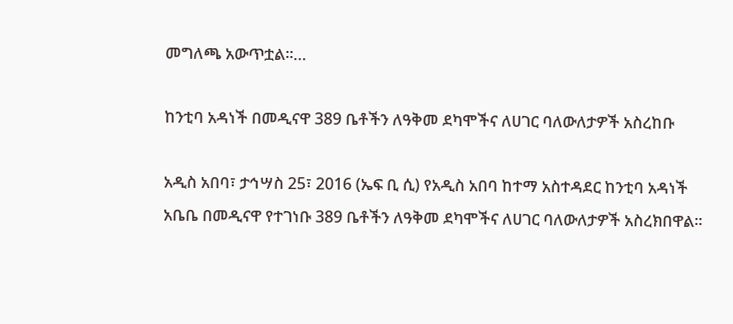መግለጫ አውጥቷል፡፡…

ከንቲባ አዳነች በመዲናዋ 389 ቤቶችን ለዓቅመ ደካሞችና ለሀገር ባለውለታዎች አስረከቡ

አዲስ አበባ፣ ታኅሣስ 25፣ 2016 (ኤፍ ቢ ሲ) የአዲስ አበባ ከተማ አስተዳደር ከንቲባ አዳነች አቤቤ በመዲናዋ የተገነቡ 389 ቤቶችን ለዓቅመ ደካሞችና ለሀገር ባለውለታዎች አስረክበዋል፡፡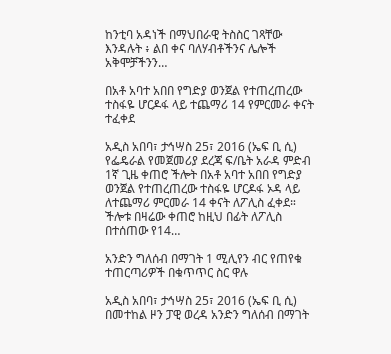ከንቲባ አዳነች በማህበራዊ ትስስር ገጻቸው እንዳሉት ፥ ልበ ቀና ባለሃብቶችንና ሌሎች አቅሞቻችንን…

በአቶ አባተ አበበ የግድያ ወንጀል የተጠረጠረው ተስፋዬ ሆርዶፋ ላይ ተጨማሪ 14 የምርመራ ቀናት ተፈቀደ

አዲስ አበባ፣ ታኅሣስ 25፣ 2016 (ኤፍ ቢ ሲ) የፌዴራል የመጀመሪያ ደረጃ ፍ/ቤት አራዳ ምድብ 1ኛ ጊዜ ቀጠሮ ችሎት በአቶ አባተ አበበ የግድያ ወንጀል የተጠረጠረው ተስፋዬ ሆርዶፋ ኦዳ ላይ ለተጨማሪ ምርመራ 14 ቀናት ለፖሊስ ፈቀደ። ችሎቱ በዛሬው ቀጠሮ ከዚህ በፊት ለፖሊስ በተሰጠው የ14…

አንድን ግለሰብ በማገት 1 ሚሊየን ብር የጠየቁ ተጠርጣሪዎች በቁጥጥር ስር ዋሉ

አዲስ አበባ፣ ታኅሣስ 25፣ 2016 (ኤፍ ቢ ሲ) በመተከል ዞን ፓዊ ወረዳ አንድን ግለሰብ በማገት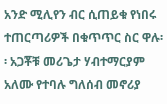አንድ ሚሊየን ብር ሲጠይቁ የነበሩ ተጠርጣሪዎች በቁጥጥር ስር ዋሉ፡፡ አጋቾቹ መሪጌታ ሃብተማርያም አለሙ የተባሉ ግለሰብ መኖሪያ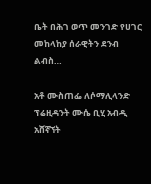ቤት በሕገ ወጥ መንገድ የሀገር መከላከያ ሰራዊትን ደንብ ልብስ…

አቶ ሙስጠፌ ለሶማሊላንድ ፕሬዚዳንት ሙሴ ቢሂ አብዲ አሸኛኘት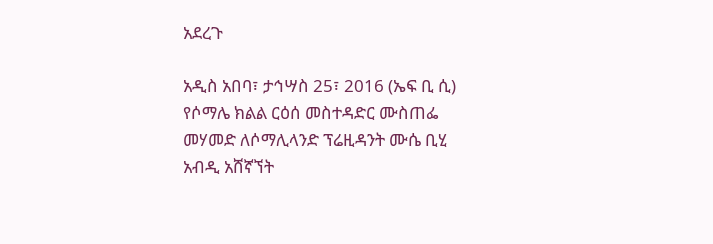አደረጉ

አዲስ አበባ፣ ታኅሣስ 25፣ 2016 (ኤፍ ቢ ሲ) የሶማሌ ክልል ርዕሰ መስተዳድር ሙስጠፌ መሃመድ ለሶማሊላንድ ፕሬዚዳንት ሙሴ ቢሂ አብዲ አሸኛኘት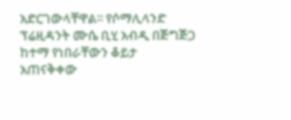አድርገውላቸዋል፡፡ የሶማሊላንድ ፕሬዚዳንት ሙሴ ቢሂ አብዲ በጅግጅጋ ከተማ የነበራቸውን ቆይታ አጠናቅቀው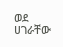ወደ ሀገራቸው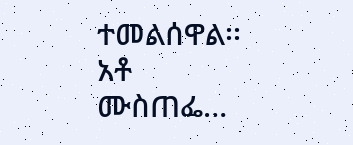ተመልሰዋል፡፡ አቶ ሙስጠፌ…